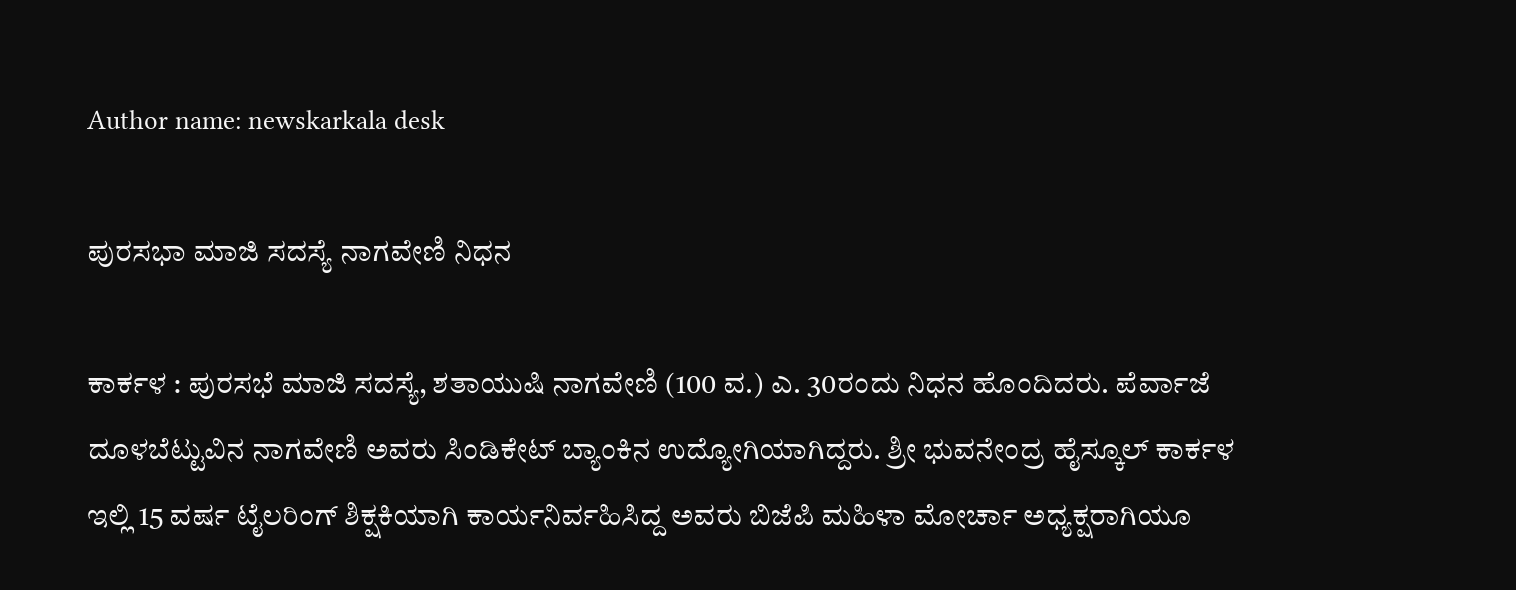Author name: newskarkala desk

ಪುರಸಭಾ ಮಾಜಿ ಸದಸ್ಯೆ ನಾಗವೇಣಿ ನಿಧನ

ಕಾರ್ಕಳ : ಪುರಸಭೆ ಮಾಜಿ ಸದಸ್ಯೆ, ಶತಾಯುಷಿ ನಾಗವೇಣಿ (100 ವ.) ಎ. 30ರಂದು ನಿಧನ ಹೊಂದಿದರು. ಪೆರ್ವಾಜೆ ದೂಳಬೆಟ್ಟುವಿನ ನಾಗವೇಣಿ ಅವರು ಸಿಂಡಿಕೇಟ್ ಬ್ಯಾಂಕಿನ ಉದ್ಯೋಗಿಯಾಗಿದ್ದರು. ಶ್ರೀ ಭುವನೇಂದ್ರ ಹೈಸ್ಕೂಲ್ ಕಾರ್ಕಳ ಇಲ್ಲಿ 15 ವರ್ಷ ಟೈಲರಿಂಗ್ ಶಿಕ್ಷಕಿಯಾಗಿ ಕಾರ್ಯನಿರ್ವಹಿಸಿದ್ದ ಅವರು ಬಿಜೆಪಿ ಮಹಿಳಾ ಮೋರ್ಚಾ ಅಧ್ಯಕ್ಷರಾಗಿಯೂ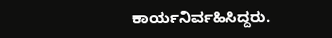ಕಾರ್ಯನಿರ್ವಹಿಸಿದ್ದರು.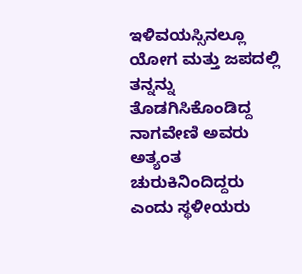ಇಳಿವಯಸ್ಸಿನಲ್ಲೂ ಯೋಗ ಮತ್ತು ಜಪದಲ್ಲಿ ತನ್ನನ್ನು ತೊಡಗಿಸಿಕೊಂಡಿದ್ದ ನಾಗವೇಣಿ ಅವರು ಅತ್ಯಂತ ಚುರುಕಿನಿಂದಿದ್ದರು ಎಂದು ಸ್ಥಳೀಯರು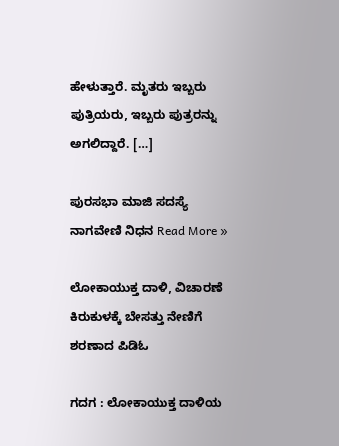ಹೇಳುತ್ತಾರೆ. ಮೃತರು ಇಬ್ಬರು ಪುತ್ರಿಯರು, ಇಬ್ಬರು ಪುತ್ರರನ್ನು ಅಗಲಿದ್ದಾರೆ. […]

ಪುರಸಭಾ ಮಾಜಿ ಸದಸ್ಯೆ ನಾಗವೇಣಿ ನಿಧನ Read More »

ಲೋಕಾಯುಕ್ತ ದಾಳಿ, ವಿಚಾರಣೆ ಕಿರುಕುಳಕ್ಕೆ ಬೇಸತ್ತು ನೇಣಿಗೆ ಶರಣಾದ ಪಿಡಿಓ

ಗದಗ : ಲೋಕಾಯುಕ್ತ ದಾಳಿಯ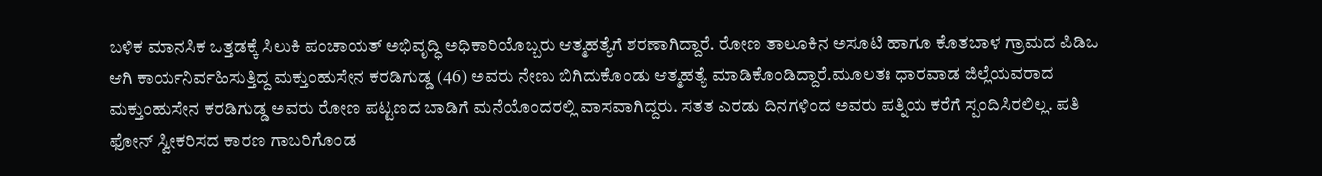ಬಳಿಕ ಮಾನಸಿಕ ಒತ್ತಡಕ್ಕೆ ಸಿಲುಕಿ ಪಂಚಾಯತ್ ಅಭಿವೃದ್ಧಿ ಅಧಿಕಾರಿಯೊಬ್ಬರು ಆತ್ಮಹತ್ಯೆಗೆ ಶರಣಾಗಿದ್ದಾರೆ. ರೋಣ ತಾಲೂಕಿನ ಅಸೂಟಿ ಹಾಗೂ ಕೊತಬಾಳ ಗ್ರಾಮದ ಪಿಡಿಒ ಆಗಿ ಕಾರ್ಯನಿರ್ವಹಿಸುತ್ತಿದ್ದ ಮಕ್ತುಂಹುಸೇನ ಕರಡಿಗುಡ್ಡ (46) ಅವರು ನೇಣು ಬಿಗಿದುಕೊಂಡು ಆತ್ಮಹತ್ಯೆ ಮಾಡಿಕೊಂಡಿದ್ದಾರೆ.ಮೂಲತಃ ಧಾರವಾಡ ಜಿಲ್ಲೆಯವರಾದ ಮಕ್ತುಂಹುಸೇನ ಕರಡಿಗುಡ್ಡ ಅವರು ರೋಣ ಪಟ್ಟಣದ ಬಾಡಿಗೆ ಮನೆಯೊಂದರಲ್ಲಿ ವಾಸವಾಗಿದ್ದರು. ಸತತ ಎರಡು ದಿನಗಳಿಂದ ಅವರು ಪತ್ನಿಯ ಕರೆಗೆ ಸ್ಪಂದಿಸಿರಲಿಲ್ಲ. ಪತಿ ಫೋನ್ ಸ್ವೀಕರಿಸದ ಕಾರಣ ಗಾಬರಿಗೊಂಡ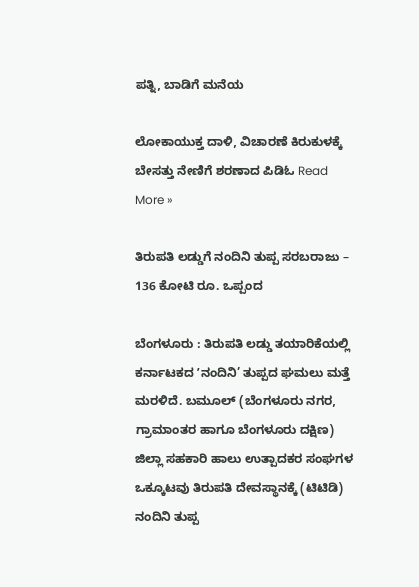ಪತ್ನಿ, ಬಾಡಿಗೆ ಮನೆಯ

ಲೋಕಾಯುಕ್ತ ದಾಳಿ, ವಿಚಾರಣೆ ಕಿರುಕುಳಕ್ಕೆ ಬೇಸತ್ತು ನೇಣಿಗೆ ಶರಣಾದ ಪಿಡಿಓ Read More »

ತಿರುಪತಿ ಲಡ್ಡುಗೆ ನಂದಿನಿ ತುಪ್ಪ ಸರಬರಾಜು – 136 ಕೋಟಿ ರೂ. ಒಪ್ಪಂದ

ಬೆಂಗಳೂರು : ತಿರುಪತಿ ಲಡ್ಡು ತಯಾರಿಕೆಯಲ್ಲಿ ಕರ್ನಾಟಕದ ʼನಂದಿನಿ’ ತುಪ್ಪದ ಘಮಲು ಮತ್ತೆ ಮರಳಿದೆ. ಬಮೂಲ್‌ (ಬೆಂಗಳೂರು ನಗರ, ಗ್ರಾಮಾಂತರ ಹಾಗೂ ಬೆಂಗಳೂರು ದಕ್ಷಿಣ) ಜಿಲ್ಲಾ ಸಹಕಾರಿ ಹಾಲು ಉತ್ಪಾದಕರ ಸಂಘಗಳ ಒಕ್ಕೂಟವು ತಿರುಪತಿ ದೇವಸ್ಥಾನಕ್ಕೆ (ಟಿಟಿಡಿ) ನಂದಿನಿ ತುಪ್ಪ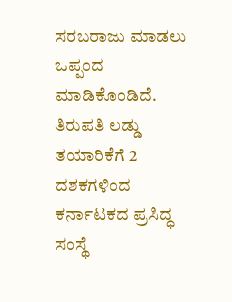ಸರಬರಾಜು ಮಾಡಲು ಒಪ್ಪಂದ ಮಾಡಿಕೊಂಡಿದೆ. ತಿರುಪತಿ ಲಡ್ಡು ತಯಾರಿಕೆಗೆ 2 ದಶಕಗಳಿಂದ ಕರ್ನಾಟಕದ ಪ್ರಸಿದ್ಧ ಸಂಸ್ಥೆ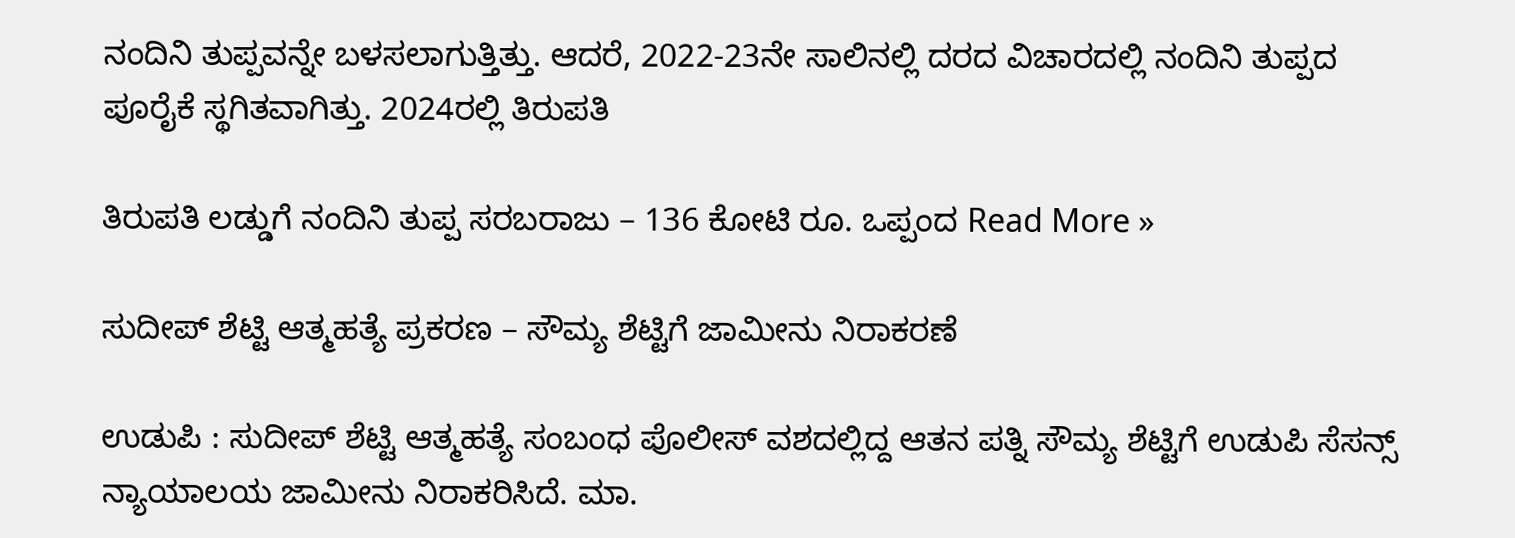ನಂದಿನಿ ತುಪ್ಪವನ್ನೇ ಬಳಸಲಾಗುತ್ತಿತ್ತು. ಆದರೆ, 2022-23ನೇ ಸಾಲಿನಲ್ಲಿ ದರದ ವಿಚಾರದಲ್ಲಿ ನಂದಿನಿ ತುಪ್ಪದ ಪೂರೈಕೆ ಸ್ಥಗಿತವಾಗಿತ್ತು. 2024ರಲ್ಲಿ ತಿರುಪತಿ

ತಿರುಪತಿ ಲಡ್ಡುಗೆ ನಂದಿನಿ ತುಪ್ಪ ಸರಬರಾಜು – 136 ಕೋಟಿ ರೂ. ಒಪ್ಪಂದ Read More »

ಸುದೀಪ್‌ ಶೆಟ್ಟಿ ಆತ್ಮಹತ್ಯೆ ಪ್ರಕರಣ – ಸೌಮ್ಯ ಶೆಟ್ಟಿಗೆ ಜಾಮೀನು ನಿರಾಕರಣೆ

ಉಡುಪಿ : ಸುದೀಪ್‌ ಶೆಟ್ಟಿ ಆತ್ಮಹತ್ಯೆ ಸಂಬಂಧ ಪೊಲೀಸ್‌ ವಶದಲ್ಲಿದ್ದ ಆತನ ಪತ್ನಿ ಸೌಮ್ಯ ಶೆಟ್ಟಿಗೆ ಉಡುಪಿ ಸೆಸನ್ಸ್‌ ನ್ಯಾಯಾಲಯ ಜಾಮೀನು ನಿರಾಕರಿಸಿದೆ. ಮಾ.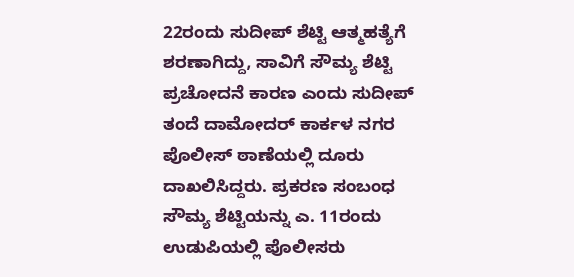22ರಂದು ಸುದೀಪ್ ಶೆಟ್ಟಿ ಆತ್ಮಹತ್ಯೆಗೆ ಶರಣಾಗಿದ್ದು, ಸಾವಿಗೆ ಸೌಮ್ಯ ಶೆಟ್ಟಿ ಪ್ರಚೋದನೆ ಕಾರಣ ಎಂದು ಸುದೀಪ್‌ ತಂದೆ ದಾಮೋದರ್ ಕಾರ್ಕಳ ನಗರ ಪೊಲೀಸ್‌ ಠಾಣೆಯಲ್ಲಿ ದೂರು ದಾಖಲಿಸಿದ್ದರು. ಪ್ರಕರಣ ಸಂಬಂಧ ಸೌಮ್ಯ ಶೆಟ್ಟಿಯನ್ನು ಎ. 11ರಂದು ಉಡುಪಿಯಲ್ಲಿ ಪೊಲೀಸರು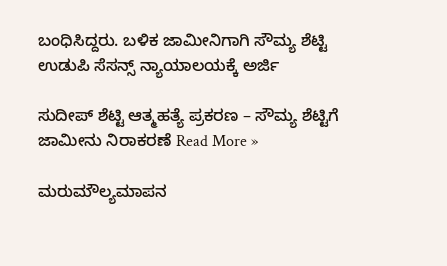ಬಂಧಿಸಿದ್ದರು. ಬಳಿಕ ಜಾಮೀನಿಗಾಗಿ ಸೌಮ್ಯ ಶೆಟ್ಟಿ ಉಡುಪಿ ಸೆಸನ್ಸ್‌ ನ್ಯಾಯಾಲಯಕ್ಕೆ ಅರ್ಜಿ

ಸುದೀಪ್‌ ಶೆಟ್ಟಿ ಆತ್ಮಹತ್ಯೆ ಪ್ರಕರಣ – ಸೌಮ್ಯ ಶೆಟ್ಟಿಗೆ ಜಾಮೀನು ನಿರಾಕರಣೆ Read More »

ಮರುಮೌಲ್ಯಮಾಪನ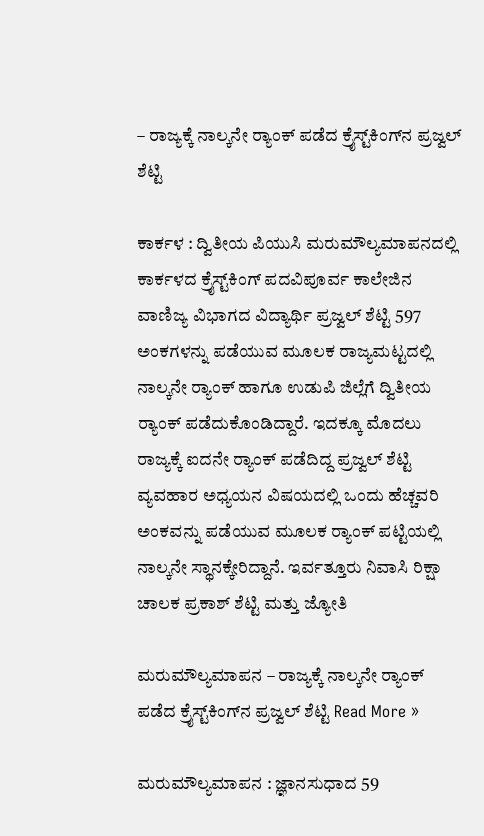– ರಾಜ್ಯಕ್ಕೆ ನಾಲ್ಕನೇ ರ‍್ಯಾಂಕ್ ಪಡೆದ ಕ್ರೈಸ್ಟ್‌ಕಿಂಗ್‌ನ ಪ್ರಜ್ವಲ್‌ ಶೆಟ್ಟಿ

ಕಾರ್ಕಳ : ದ್ವಿತೀಯ ಪಿಯುಸಿ ಮರುಮೌಲ್ಯಮಾಪನದಲ್ಲಿ ಕಾರ್ಕಳದ ಕ್ರೈಸ್ಟ್‌ಕಿಂಗ್ ಪದವಿಪೂರ್ವ ಕಾಲೇಜಿನ ವಾಣಿಜ್ಯ ವಿಭಾಗದ ವಿದ್ಯಾರ್ಥಿ ಪ್ರಜ್ವಲ್ ಶೆಟ್ಟಿ 597 ಅಂಕಗಳನ್ನು ಪಡೆಯುವ ಮೂಲಕ ರಾಜ್ಯಮಟ್ಟದಲ್ಲಿ ನಾಲ್ಕನೇ ರ‍್ಯಾಂಕ್ ಹಾಗೂ ಉಡುಪಿ ಜಿಲ್ಲೆಗೆ ದ್ವಿತೀಯ ರ‍್ಯಾಂಕ್ ಪಡೆದುಕೊಂಡಿದ್ದಾರೆ. ಇದಕ್ಕೂ ಮೊದಲು ರಾಜ್ಯಕ್ಕೆ ಐದನೇ ರ‍್ಯಾಂಕ್ ಪಡೆದಿದ್ದ ಪ್ರಜ್ವಲ್ ಶೆಟ್ಟಿ ವ್ಯವಹಾರ ಅಧ್ಯಯನ ವಿಷಯದಲ್ಲಿ ಒಂದು ಹೆಚ್ಚವರಿ ಅಂಕವನ್ನು ಪಡೆಯುವ ಮೂಲಕ ರ‍್ಯಾಂಕ್ ಪಟ್ಟಿಯಲ್ಲಿ ನಾಲ್ಕನೇ ಸ್ಥಾನಕ್ಕೇರಿದ್ದಾನೆ. ಇರ್ವತ್ತೂರು ನಿವಾಸಿ ರಿಕ್ಷಾ ಚಾಲಕ ಪ್ರಕಾಶ್ ಶೆಟ್ಟಿ ಮತ್ತು ಜ್ಯೋತಿ

ಮರುಮೌಲ್ಯಮಾಪನ – ರಾಜ್ಯಕ್ಕೆ ನಾಲ್ಕನೇ ರ‍್ಯಾಂಕ್ ಪಡೆದ ಕ್ರೈಸ್ಟ್‌ಕಿಂಗ್‌ನ ಪ್ರಜ್ವಲ್‌ ಶೆಟ್ಟಿ Read More »

ಮರುಮೌಲ್ಯಮಾಪನ : ಜ್ಞಾನಸುಧಾದ 59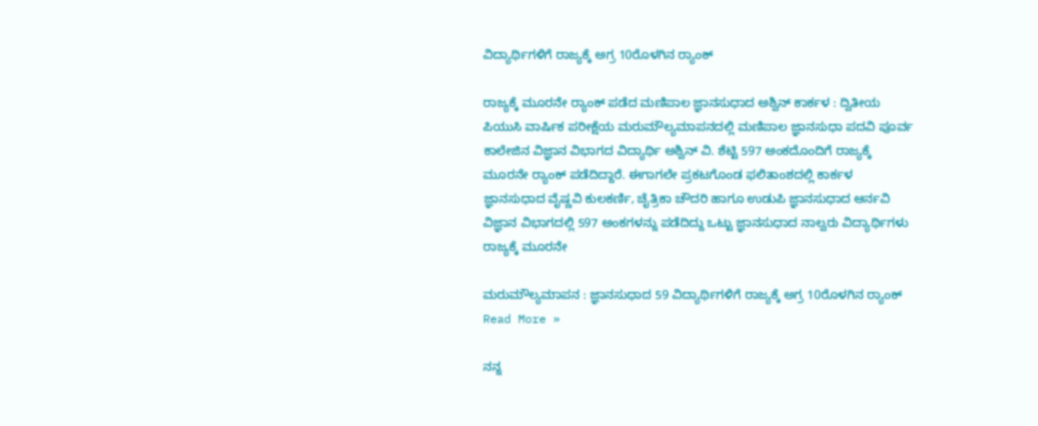ವಿದ್ಯಾರ್ಥಿಗಳಿಗೆ ರಾಜ್ಯಕ್ಕೆ ಅಗ್ರ 10ರೊಳಗಿನ ರ‍್ಯಾಂಕ್

ರಾಜ್ಯಕ್ಕೆ ಮೂರನೇ ರ‍್ಯಾಂಕ್ ಪಡೆದ ಮಣಿಪಾಲ ಜ್ಞಾನಸುಧಾದ ಅಶ್ವಿನ್‌ ಕಾರ್ಕಳ : ದ್ವಿತೀಯ ಪಿಯುಸಿ ವಾರ್ಷಿಕ ಪರೀಕ್ಷೆಯ ಮರುಮೌಲ್ಯಮಾಪನದಲ್ಲಿ ಮಣಿಪಾಲ ಜ್ಞಾನಸುಧಾ ಪದವಿ ಪೂರ್ವ ಕಾಲೇಜಿನ ವಿಜ್ಞಾನ ವಿಭಾಗದ ವಿದ್ಯಾರ್ಥಿ ಅಶ್ವಿನ್ ವಿ. ಶೆಟ್ಟಿ 597 ಅಂಕದೊಂದಿಗೆ ರಾಜ್ಯಕ್ಕೆ ಮೂರನೇ ರ‍್ಯಾಂಕ್ ಪಡೆದಿದ್ದಾರೆ. ಈಗಾಗಲೇ ಪ್ರಕಟಗೊಂಡ ಫಲಿತಾಂಶದಲ್ಲಿ ಕಾರ್ಕಳ ಜ್ಞಾನಸುಧಾದ ವೈಷ್ಣವಿ ಕುಲಕರ್ಣಿ, ಚೈತ್ರಿಕಾ ಚೌದರಿ ಹಾಗೂ ಉಡುಪಿ ಜ್ಞಾನಸುಧಾದ ಆರ್ನವಿ ವಿಜ್ಞಾನ ವಿಭಾಗದಲ್ಲಿ 597 ಅಂಕಗಳನ್ನು ಪಡೆದಿದ್ದು ಒಟ್ಟು ಜ್ಞಾನಸುಧಾದ ನಾಲ್ವರು ವಿದ್ಯಾರ್ಥಿಗಳು ರಾಜ್ಯಕ್ಕೆ ಮೂರನೇ

ಮರುಮೌಲ್ಯಮಾಪನ : ಜ್ಞಾನಸುಧಾದ 59 ವಿದ್ಯಾರ್ಥಿಗಳಿಗೆ ರಾಜ್ಯಕ್ಕೆ ಅಗ್ರ 10ರೊಳಗಿನ ರ‍್ಯಾಂಕ್ Read More »

ನನ್ನ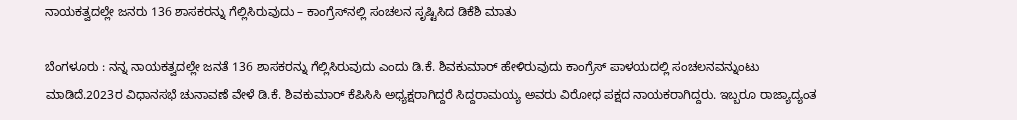ನಾಯಕತ್ವದಲ್ಲೇ ಜನರು 136 ಶಾಸಕರನ್ನು ಗೆಲ್ಲಿಸಿರುವುದು – ಕಾಂಗ್ರೆಸ್‌ನಲ್ಲಿ ಸಂಚಲನ ಸೃಷ್ಟಿಸಿದ ಡಿಕೆಶಿ ಮಾತು

ಬೆಂಗಳೂರು : ನನ್ನ ನಾಯಕತ್ವದಲ್ಲೇ ಜನತೆ 136 ಶಾಸಕರನ್ನು ಗೆಲ್ಲಿಸಿರುವುದು ಎಂದು ಡಿ.ಕೆ. ಶಿವಕುಮಾರ್‌ ಹೇಳಿರುವುದು ಕಾಂಗ್ರೆಸ್ ಪಾಳಯದಲ್ಲಿ ಸಂಚಲನವನ್ನುಂಟು ಮಾಡಿದೆ.2023ರ ವಿಧಾನಸಭೆ ಚುನಾವಣೆ ವೇಳೆ ಡಿ.ಕೆ. ಶಿವಕುಮಾರ್ ಕೆಪಿಸಿಸಿ ಅಧ್ಯಕ್ಷರಾಗಿದ್ದರೆ ಸಿದ್ದರಾಮಯ್ಯ ಅವರು ವಿರೋಧ ಪಕ್ಷದ ನಾಯಕರಾಗಿದ್ದರು. ಇಬ್ಬರೂ ರಾಜ್ಯಾದ್ಯಂತ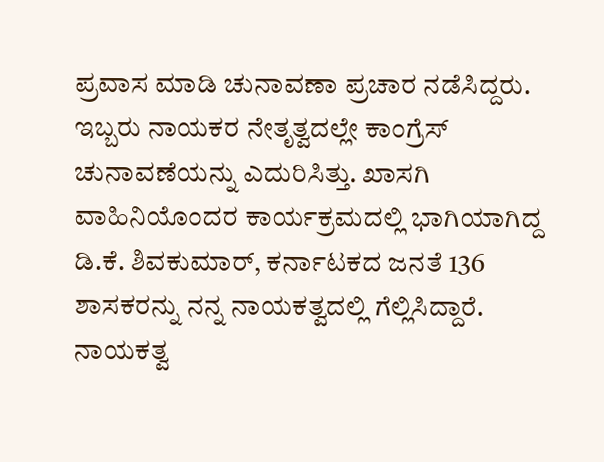ಪ್ರವಾಸ ಮಾಡಿ ಚುನಾವಣಾ ಪ್ರಚಾರ ನಡೆಸಿದ್ದರು. ಇಬ್ಬರು ನಾಯಕರ ನೇತೃತ್ವದಲ್ಲೇ ಕಾಂಗ್ರೆಸ್ ಚುನಾವಣೆಯನ್ನು ಎದುರಿಸಿತ್ತು. ಖಾಸಗಿ ವಾಹಿನಿಯೊಂದರ ಕಾರ್ಯಕ್ರಮದಲ್ಲಿ ಭಾಗಿಯಾಗಿದ್ದ ಡಿ.ಕೆ. ಶಿವಕುಮಾರ್, ಕರ್ನಾಟಕದ ಜನತೆ 136 ಶಾಸಕರನ್ನು ನನ್ನ ನಾಯಕತ್ವದಲ್ಲಿ ಗೆಲ್ಲಿಸಿದ್ದಾರೆ. ನಾಯಕತ್ವ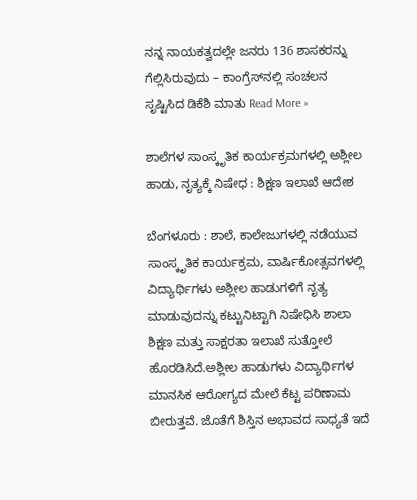ನನ್ನ ನಾಯಕತ್ವದಲ್ಲೇ ಜನರು 136 ಶಾಸಕರನ್ನು ಗೆಲ್ಲಿಸಿರುವುದು – ಕಾಂಗ್ರೆಸ್‌ನಲ್ಲಿ ಸಂಚಲನ ಸೃಷ್ಟಿಸಿದ ಡಿಕೆಶಿ ಮಾತು Read More »

ಶಾಲೆಗಳ ಸಾಂಸ್ಕೃತಿಕ ಕಾರ್ಯಕ್ರಮಗಳಲ್ಲಿ ಅಶ್ಲೀಲ ಹಾಡು, ನೃತ್ಯಕ್ಕೆ ನಿಷೇಧ : ಶಿಕ್ಷಣ ಇಲಾಖೆ ಆದೇಶ

ಬೆಂಗಳೂರು : ಶಾಲೆ, ಕಾಲೇಜುಗಳಲ್ಲಿ ನಡೆಯುವ ಸಾಂಸ್ಕೃತಿಕ ಕಾರ್ಯಕ್ರಮ, ವಾರ್ಷಿಕೋತ್ಸವಗಳಲ್ಲಿ ವಿದ್ಯಾರ್ಥಿಗಳು ಅಶ್ಲೀಲ ಹಾಡುಗಳಿಗೆ ನೃತ್ಯ ಮಾಡುವುದನ್ನು ಕಟ್ಟುನಿಟ್ಟಾಗಿ ನಿಷೇಧಿಸಿ ಶಾಲಾ ಶಿಕ್ಷಣ ಮತ್ತು ಸಾಕ್ಷರತಾ ಇಲಾಖೆ ಸುತ್ತೋಲೆ ಹೊರಡಿಸಿದೆ.ಅಶ್ಲೀಲ ಹಾಡುಗಳು ವಿದ್ಯಾರ್ಥಿಗಳ ಮಾನಸಿಕ ಆರೋಗ್ಯದ ಮೇಲೆ ಕೆಟ್ಟ ಪರಿಣಾಮ ಬೀರುತ್ತವೆ. ಜೊತೆಗೆ ಶಿಸ್ತಿನ ಅಭಾವದ ಸಾಧ್ಯತೆ ಇದೆ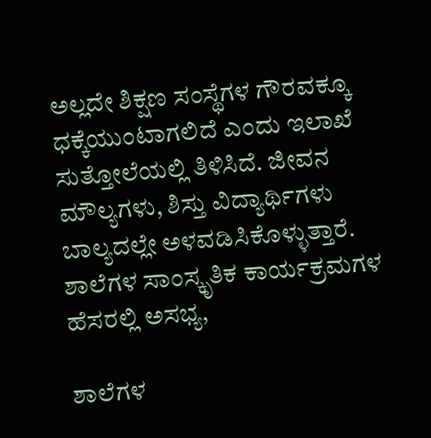ಅಲ್ಲದೇ ಶಿಕ್ಷಣ ಸಂಸ್ಥೆಗಳ ಗೌರವಕ್ಕೂ ಧಕ್ಕೆಯುಂಟಾಗಲಿದೆ ಎಂದು ಇಲಾಖೆ ಸುತ್ತೋಲೆಯಲ್ಲಿ ತಿಳಿಸಿದೆ. ಜೀವನ ಮೌಲ್ಯಗಳು, ಶಿಸ್ತು ವಿದ್ಯಾರ್ಥಿಗಳು ಬಾಲ್ಯದಲ್ಲೇ ಅಳವಡಿಸಿಕೊಳ್ಳುತ್ತಾರೆ. ಶಾಲೆಗಳ ಸಾಂಸ್ಕೃತಿಕ ಕಾರ್ಯಕ್ರಮಗಳ ಹೆಸರಲ್ಲಿ ಅಸಭ್ಯ,

ಶಾಲೆಗಳ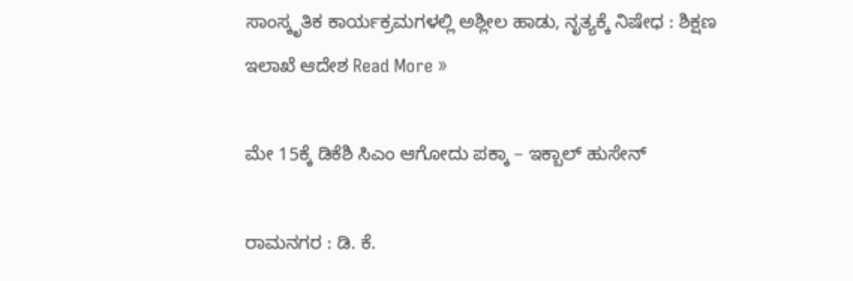ಸಾಂಸ್ಕೃತಿಕ ಕಾರ್ಯಕ್ರಮಗಳಲ್ಲಿ ಅಶ್ಲೀಲ ಹಾಡು, ನೃತ್ಯಕ್ಕೆ ನಿಷೇಧ : ಶಿಕ್ಷಣ ಇಲಾಖೆ ಆದೇಶ Read More »

ಮೇ 15ಕ್ಕೆ ಡಿಕೆಶಿ ಸಿಎಂ ಆಗೋದು ಪಕ್ಕಾ – ಇಕ್ಬಾಲ್‌ ಹುಸೇನ್‌

ರಾಮನಗರ : ಡಿ. ಕೆ.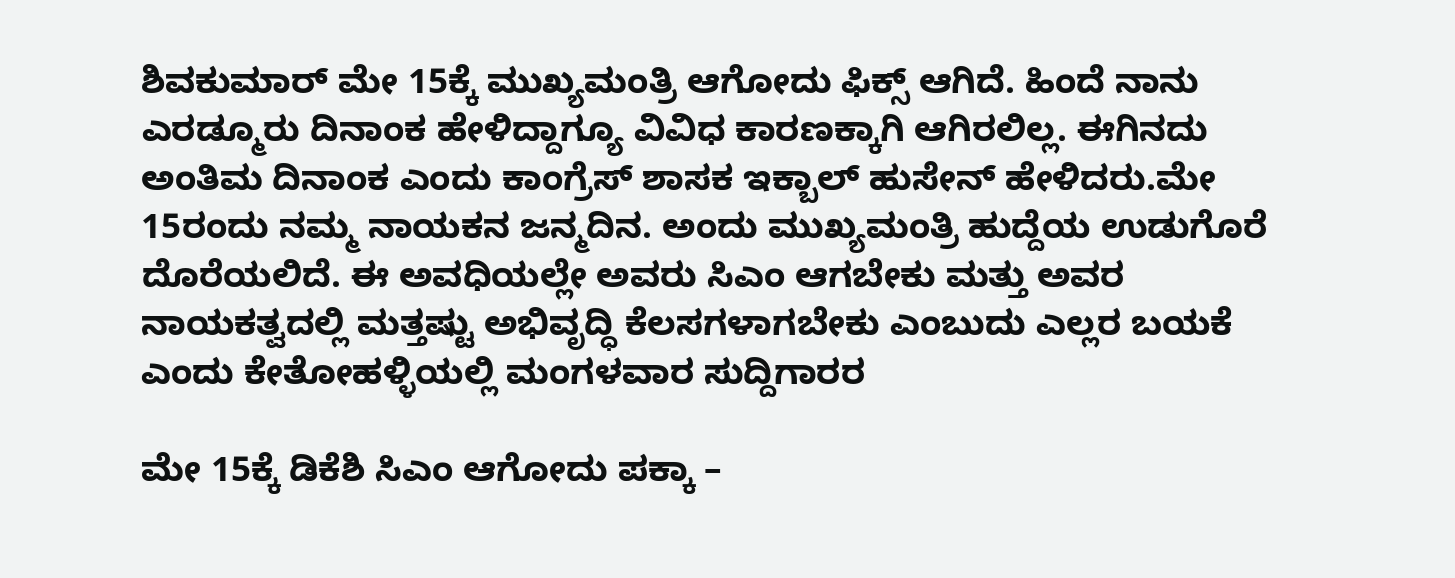ಶಿವಕುಮಾರ್ ಮೇ 15ಕ್ಕೆ ಮುಖ್ಯಮಂತ್ರಿ ಆಗೋದು ಫಿಕ್ಸ್ ಆಗಿದೆ. ಹಿಂದೆ ನಾನು ಎರಡ್ಮೂರು ದಿನಾಂಕ ಹೇಳಿದ್ದಾಗ್ಯೂ ವಿವಿಧ ಕಾರಣಕ್ಕಾಗಿ ಆಗಿರಲಿಲ್ಲ. ಈಗಿನದು ಅಂತಿಮ ದಿನಾಂಕ ಎಂದು ಕಾಂಗ್ರೆಸ್ ಶಾಸಕ ಇಕ್ಬಾಲ್ ಹುಸೇನ್ ಹೇಳಿದರು.ಮೇ 15ರಂದು ನಮ್ಮ ನಾಯಕನ ಜನ್ಮದಿನ. ಅಂದು ಮುಖ್ಯಮಂತ್ರಿ ಹುದ್ದೆಯ ಉಡುಗೊರೆ ದೊರೆಯಲಿದೆ. ಈ ಅವಧಿಯಲ್ಲೇ ಅವರು ಸಿಎಂ ಆಗಬೇಕು ಮತ್ತು ಅವರ ನಾಯಕತ್ವದಲ್ಲಿ ಮತ್ತಷ್ಟು ಅಭಿವೃದ್ಧಿ ಕೆಲಸಗಳಾಗಬೇಕು ಎಂಬುದು ಎಲ್ಲರ ಬಯಕೆ ಎಂದು ಕೇತೋಹಳ್ಳಿಯಲ್ಲಿ ಮಂಗಳವಾರ ಸುದ್ದಿಗಾರರ

ಮೇ 15ಕ್ಕೆ ಡಿಕೆಶಿ ಸಿಎಂ ಆಗೋದು ಪಕ್ಕಾ –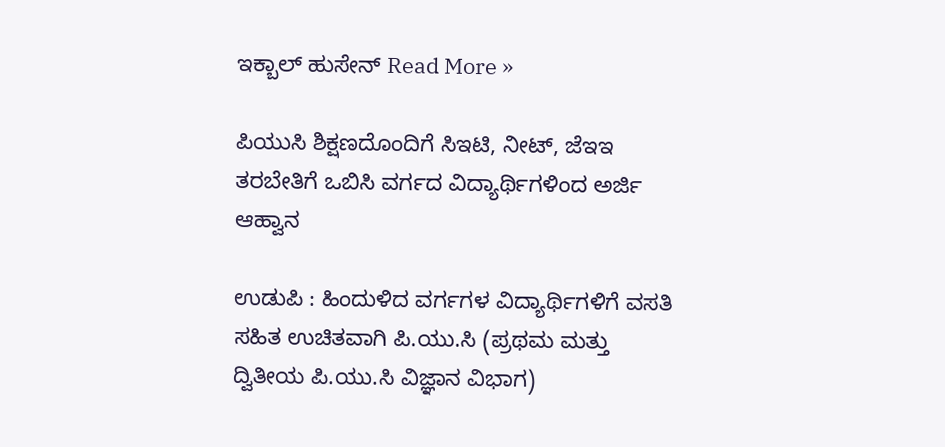ಇಕ್ಬಾಲ್‌ ಹುಸೇನ್‌ Read More »

ಪಿಯುಸಿ ಶಿಕ್ಷಣದೊಂದಿಗೆ ಸಿಇಟಿ, ನೀಟ್‌, ಜೆಇಇ ತರಬೇತಿಗೆ ಒಬಿಸಿ ವರ್ಗದ ವಿದ್ಯಾರ್ಥಿಗಳಿಂದ ಅರ್ಜಿ ಆಹ್ವಾನ

ಉಡುಪಿ : ಹಿಂದುಳಿದ ವರ್ಗಗಳ ವಿದ್ಯಾರ್ಥಿಗಳಿಗೆ ವಸತಿ ಸಹಿತ ಉಚಿತವಾಗಿ ಪಿ.ಯು.ಸಿ (ಪ್ರಥಮ ಮತ್ತು ದ್ವಿತೀಯ ಪಿ.ಯು.ಸಿ ವಿಜ್ಞಾನ ವಿಭಾಗ)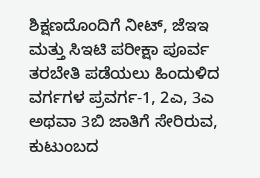ಶಿಕ್ಷಣದೊಂದಿಗೆ ನೀಟ್, ಜೆಇಇ ಮತ್ತು ಸಿಇಟಿ ಪರೀಕ್ಷಾ ಪೂರ್ವ ತರಬೇತಿ ಪಡೆಯಲು ಹಿಂದುಳಿದ ವರ್ಗಗಳ ಪ್ರವರ್ಗ-1, 2ಎ, 3ಎ ಅಥವಾ 3ಬಿ ಜಾತಿಗೆ ಸೇರಿರುವ, ಕುಟುಂಬದ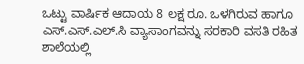ಒಟ್ಟು ವಾರ್ಷಿಕ ಆದಾಯ 8 ಲಕ್ಷ ರೂ. ಒಳಗಿರುವ ಹಾಗೂ ಎಸ್.ಎಸ್.ಎಲ್.ಸಿ ವ್ಯಾಸಾಂಗವನ್ನು ಸರಕಾರಿ ವಸತಿ ರಹಿತ ಶಾಲೆಯಲ್ಲಿ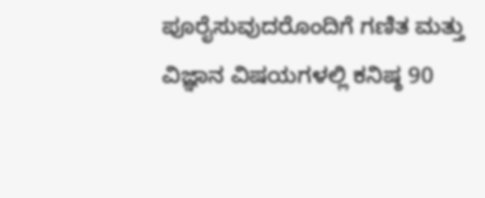ಪೂರೈಸುವುದರೊಂದಿಗೆ ಗಣಿತ ಮತ್ತು ವಿಜ್ಞಾನ ವಿಷಯಗಳಲ್ಲಿ ಕನಿಷ್ಠ 90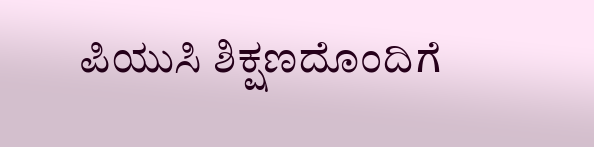ಪಿಯುಸಿ ಶಿಕ್ಷಣದೊಂದಿಗೆ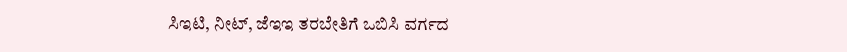ಸಿಇಟಿ, ನೀಟ್‌, ಜೆಇಇ ತರಬೇತಿಗೆ ಒಬಿಸಿ ವರ್ಗದ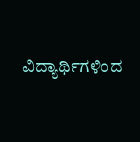ವಿದ್ಯಾರ್ಥಿಗಳಿಂದ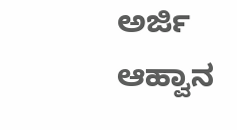ಅರ್ಜಿ ಆಹ್ವಾನ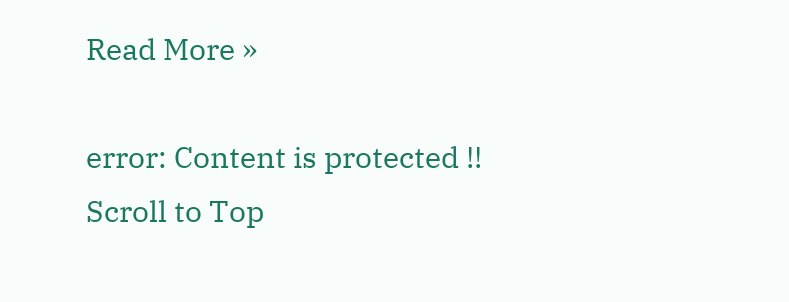Read More »

error: Content is protected !!
Scroll to Top